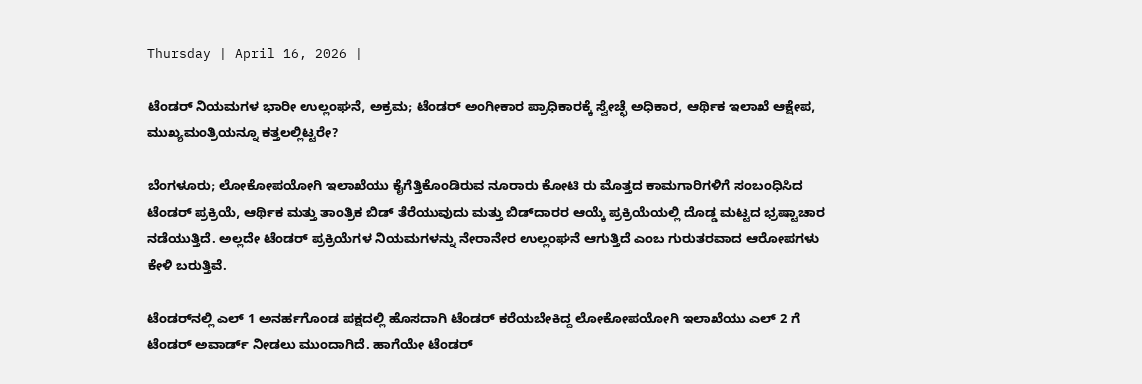Thursday | April 16, 2026 |

ಟೆಂಡರ್ ನಿಯಮಗಳ ಭಾರೀ ಉಲ್ಲಂಘನೆ, ಅಕ್ರಮ; ಟೆಂಡರ್ ಅಂಗೀಕಾರ ಪ್ರಾಧಿಕಾರಕ್ಕೆ ಸ್ವೇಚ್ಛೆ ಅಧಿಕಾರ, ಆರ್ಥಿಕ ಇಲಾಖೆ ಆಕ್ಷೇಪ, ಮುಖ್ಯಮಂತ್ರಿಯನ್ನೂ ಕತ್ತಲಲ್ಲಿಟ್ಟರೇ?

ಬೆಂಗಳೂರು; ಲೋಕೋಪಯೋಗಿ ಇಲಾಖೆಯು ಕೈಗೆತ್ತಿಕೊಂಡಿರುವ ನೂರಾರು ಕೋಟಿ ರು ಮೊತ್ತದ ಕಾಮಗಾರಿಗಳಿಗೆ ಸಂಬಂಧಿಸಿದ ಟೆಂಡರ್ ಪ್ರಕ್ರಿಯೆ, ಆರ್ಥಿಕ ಮತ್ತು ತಾಂತ್ರಿಕ ಬಿಡ್‌ ತೆರೆಯುವುದು ಮತ್ತು ಬಿಡ್‌ದಾರರ ಆಯ್ಕೆ ಪ್ರಕ್ರಿಯೆಯಲ್ಲಿ ದೊಡ್ಡ ಮಟ್ಟದ ಭ್ರಷ್ಟಾಚಾರ ನಡೆಯುತ್ತಿದೆ. ಅಲ್ಲದೇ ಟೆಂಡರ್ ಪ್ರಕ್ರಿಯೆಗಳ ನಿಯಮಗಳನ್ನು ನೇರಾನೇರ ಉಲ್ಲಂಘನೆ ಆಗುತ್ತಿದೆ ಎಂಬ ಗುರುತರವಾದ ಆರೋಪಗಳು ಕೇಳಿ ಬರುತ್ತಿವೆ.

ಟೆಂಡರ್‍‌ನಲ್ಲಿ ಎಲ್‌ 1 ಅನರ್ಹಗೊಂಡ ಪಕ್ಷದಲ್ಲಿ ಹೊಸದಾಗಿ ಟೆಂಡರ್‍‌ ಕರೆಯಬೇಕಿದ್ದ ಲೋಕೋಪಯೋಗಿ ಇಲಾಖೆಯು ಎಲ್‌ 2 ಗೆ ಟೆಂಡರ್ ಅವಾರ್ಡ್‌ ನೀಡಲು ಮುಂದಾಗಿದೆ. ಹಾಗೆಯೇ ಟೆಂಡರ್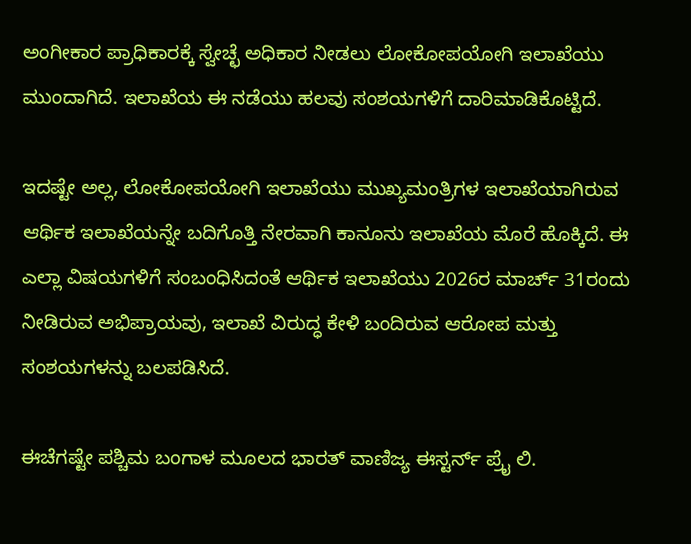ಅಂಗೀಕಾರ ಪ್ರಾಧಿಕಾರಕ್ಕೆ ಸ್ವೇಚ್ಛೆ ಅಧಿಕಾರ ನೀಡಲು ಲೋಕೋಪಯೋಗಿ ಇಲಾಖೆಯು ಮುಂದಾಗಿದೆ. ಇಲಾಖೆಯ ಈ ನಡೆಯು ಹಲವು ಸಂಶಯಗಳಿಗೆ ದಾರಿಮಾಡಿಕೊಟ್ಟಿದೆ.

ಇದಷ್ಟೇ ಅಲ್ಲ, ಲೋಕೋಪಯೋಗಿ ಇಲಾಖೆಯು ಮುಖ್ಯಮಂತ್ರಿಗಳ ಇಲಾಖೆಯಾಗಿರುವ ಆರ್ಥಿಕ ಇಲಾಖೆಯನ್ನೇ ಬದಿಗೊತ್ತಿ ನೇರವಾಗಿ ಕಾನೂನು ಇಲಾಖೆಯ ಮೊರೆ ಹೊಕ್ಕಿದೆ. ಈ ಎಲ್ಲಾ ವಿಷಯಗಳಿಗೆ ಸಂಬಂಧಿಸಿದಂತೆ ಆರ್ಥಿಕ ಇಲಾಖೆಯು 2026ರ ಮಾರ್ಚ್‌ 31ರಂದು ನೀಡಿರುವ ಅಭಿಪ್ರಾಯವು, ಇಲಾಖೆ ವಿರುದ್ಧ ಕೇಳಿ ಬಂದಿರುವ ಆರೋಪ ಮತ್ತು ಸಂಶಯಗಳನ್ನು ಬಲಪಡಿಸಿದೆ.

ಈಚೆಗಷ್ಟೇ ಪಶ್ಚಿಮ ಬಂಗಾಳ ಮೂಲದ ಭಾರತ್ ವಾಣಿಜ್ಯ ಈಸ್ಟರ್ನ್‌ ಪ್ರೈ ಲಿ.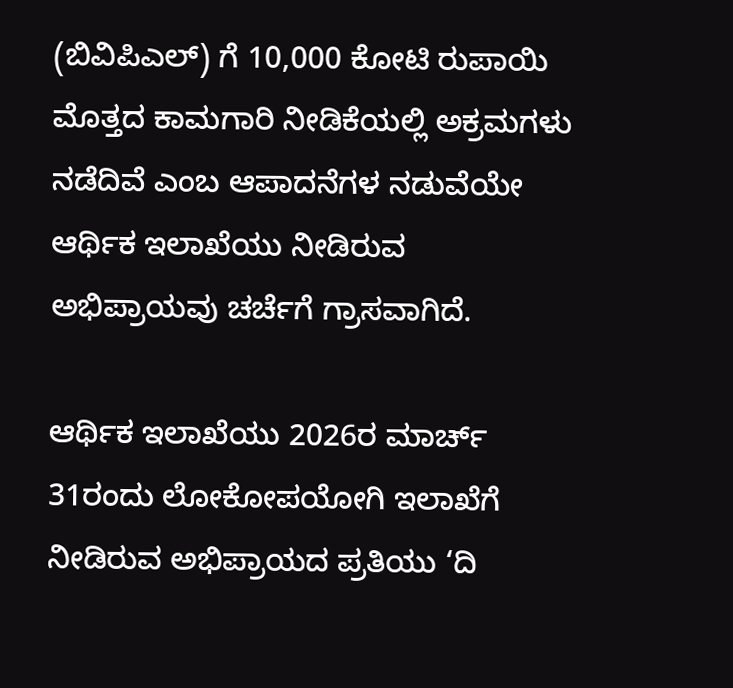(ಬಿವಿಪಿಎಲ್) ಗೆ 10,000 ಕೋಟಿ ರುಪಾಯಿ ಮೊತ್ತದ ಕಾಮಗಾರಿ ನೀಡಿಕೆಯಲ್ಲಿ ಅಕ್ರಮಗಳು ನಡೆದಿವೆ ಎಂಬ ಆಪಾದನೆಗಳ ನಡುವೆಯೇ ಆರ್ಥಿಕ ಇಲಾಖೆಯು ನೀಡಿರುವ ಅಭಿಪ್ರಾಯವು ಚರ್ಚೆಗೆ ಗ್ರಾಸವಾಗಿದೆ.

ಆರ್ಥಿಕ ಇಲಾಖೆಯು 2026ರ ಮಾರ್ಚ್‌ 31ರಂದು ಲೋಕೋಪಯೋಗಿ ಇಲಾಖೆಗೆ ನೀಡಿರುವ ಅಭಿಪ್ರಾಯದ ಪ್ರತಿಯು ‘ದಿ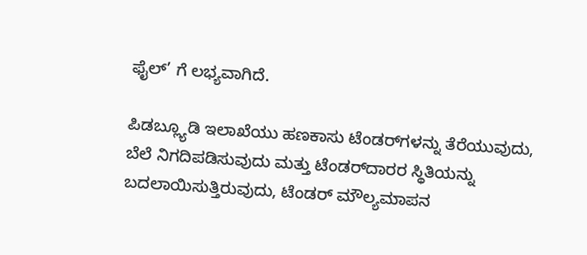ಫೈಲ್‌’ ಗೆ ಲಭ್ಯವಾಗಿದೆ.

ಪಿಡಬ್ಲ್ಯೂಡಿ ಇಲಾಖೆಯು ಹಣಕಾಸು ಟೆಂಡರ್‍‌ಗಳನ್ನು ತೆರೆಯುವುದು, ಬೆಲೆ ನಿಗದಿಪಡಿಸುವುದು ಮತ್ತು ಟೆಂಡರ್‍‌ದಾರರ ಸ್ಥಿತಿಯನ್ನು ಬದಲಾಯಿಸುತ್ತಿರುವುದು, ಟೆಂಡರ್ ಮೌಲ್ಯಮಾಪನ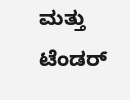ಮತ್ತು ಟೆಂಡರ್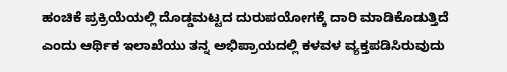ಹಂಚಿಕೆ ಪ್ರಕ್ರಿಯೆಯಲ್ಲಿ ದೊಡ್ಡಮಟ್ಟದ ದುರುಪಯೋಗಕ್ಕೆ ದಾರಿ ಮಾಡಿಕೊಡುತ್ತಿದೆ ಎಂದು ಆರ್ಥಿಕ ಇಲಾಖೆಯು ತನ್ನ ಅಭಿಪ್ರಾಯದಲ್ಲಿ ಕಳವಳ ವ್ಯಕ್ತಪಡಿಸಿರುವುದು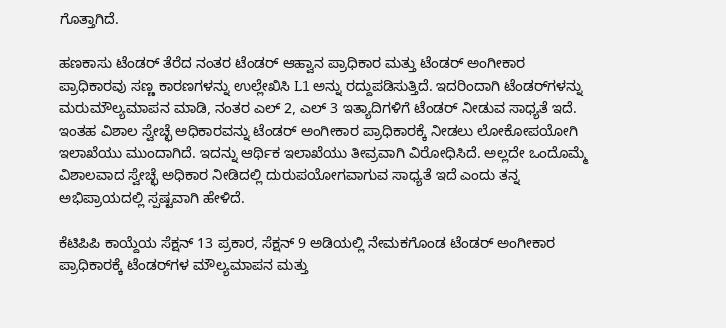ಗೊತ್ತಾಗಿದೆ.

ಹಣಕಾಸು ಟೆಂಡರ್ ತೆರೆದ ನಂತರ ಟೆಂಡರ್ ಆಹ್ವಾನ ಪ್ರಾಧಿಕಾರ ಮತ್ತು ಟೆಂಡರ್ ಅಂಗೀಕಾರ ಪ್ರಾಧಿಕಾರವು ಸಣ್ಣ ಕಾರಣಗಳನ್ನು ಉಲ್ಲೇಖಿಸಿ L1 ಅನ್ನು ರದ್ದುಪಡಿಸುತ್ತಿದೆ. ಇದರಿಂದಾಗಿ ಟೆಂಡರ್‌ಗಳನ್ನು ಮರುಮೌಲ್ಯಮಾಪನ ಮಾಡಿ, ನಂತರ ಎಲ್ 2, ಎಲ್‌ 3 ಇತ್ಯಾದಿಗಳಿಗೆ ಟೆಂಡರ್ ನೀಡುವ ಸಾಧ್ಯತೆ ಇದೆ. ಇಂತಹ ವಿಶಾಲ ಸ್ವೇಚ್ಛೆ ಅಧಿಕಾರವನ್ನು ಟೆಂಡರ್ ಅಂಗೀಕಾರ ಪ್ರಾಧಿಕಾರಕ್ಕೆ ನೀಡಲು ಲೋಕೋಪಯೋಗಿ ಇಲಾಖೆಯು ಮುಂದಾಗಿದೆ. ಇದನ್ನು ಆರ್ಥಿಕ ಇಲಾಖೆಯು ತೀವ್ರವಾಗಿ ವಿರೋಧಿಸಿದೆ. ಅಲ್ಲದೇ ಒಂದೊಮ್ಮೆ ವಿಶಾಲವಾದ ಸ್ವೇಚ್ಛೆ ಅಧಿಕಾರ ನೀಡಿದಲ್ಲಿ ದುರುಪಯೋಗವಾಗುವ ಸಾಧ್ಯತೆ ಇದೆ ಎಂದು ತನ್ನ ಅಭಿಪ್ರಾಯದಲ್ಲಿ ಸ್ಪಷ್ಟವಾಗಿ ಹೇಳಿದೆ.

ಕೆಟಿಪಿಪಿ ಕಾಯ್ದೆಯ ಸೆಕ್ಷನ್ 13 ಪ್ರಕಾರ, ಸೆಕ್ಷನ್ 9 ಅಡಿಯಲ್ಲಿ ನೇಮಕಗೊಂಡ ಟೆಂಡರ್ ಅಂಗೀಕಾರ ಪ್ರಾಧಿಕಾರಕ್ಕೆ ಟೆಂಡರ್‌ಗಳ ಮೌಲ್ಯಮಾಪನ ಮತ್ತು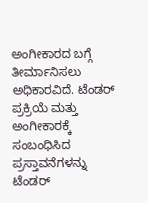ಅಂಗೀಕಾರದ ಬಗ್ಗೆ ತೀರ್ಮಾನಿಸಲು ಅಧಿಕಾರವಿದೆ. ಟೆಂಡರ್ ಪ್ರಕ್ರಿಯೆ ಮತ್ತು ಅಂಗೀಕಾರಕ್ಕೆ ಸಂಬಂಧಿಸಿದ ಪ್ರಸ್ತಾವನೆಗಳನ್ನು ಟೆಂಡರ್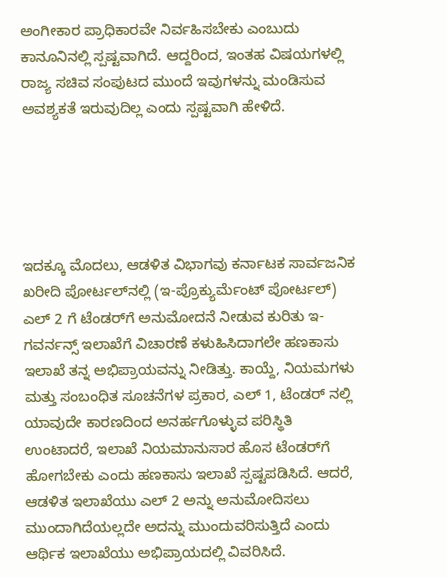ಅಂಗೀಕಾರ ಪ್ರಾಧಿಕಾರವೇ ನಿರ್ವಹಿಸಬೇಕು ಎಂಬುದು ಕಾನೂನಿನಲ್ಲಿ ಸ್ಪಷ್ಟವಾಗಿದೆ. ಆದ್ದರಿಂದ, ಇಂತಹ ವಿಷಯಗಳಲ್ಲಿ ರಾಜ್ಯ ಸಚಿವ ಸಂಪುಟದ ಮುಂದೆ ಇವುಗಳನ್ನು ಮಂಡಿಸುವ ಅವಶ್ಯಕತೆ ಇರುವುದಿಲ್ಲ ಎಂದು ಸ್ಪಷ್ಟವಾಗಿ ಹೇಳಿದೆ.





ಇದಕ್ಕೂ ಮೊದಲು, ಆಡಳಿತ ವಿಭಾಗವು ಕರ್ನಾಟಕ ಸಾರ್ವಜನಿಕ ಖರೀದಿ ಪೋರ್ಟಲ್‌ನಲ್ಲಿ (ಇ-ಪ್ರೊಕ್ಯುರ್ಮೆಂಟ್ ಪೋರ್ಟಲ್) ಎಲ್ 2 ಗೆ ಟೆಂಡರ್‌ಗೆ ಅನುಮೋದನೆ ನೀಡುವ ಕುರಿತು ಇ-ಗವರ್ನನ್ಸ್ ಇಲಾಖೆಗೆ ವಿಚಾರಣೆ ಕಳುಹಿಸಿದಾಗಲೇ ಹಣಕಾಸು ಇಲಾಖೆ ತನ್ನ ಅಭಿಪ್ರಾಯವನ್ನು ನೀಡಿತ್ತು. ಕಾಯ್ದೆ, ನಿಯಮಗಳು ಮತ್ತು ಸಂಬಂಧಿತ ಸೂಚನೆಗಳ ಪ್ರಕಾರ, ಎಲ್ 1, ಟೆಂಡರ್ ನಲ್ಲಿ ಯಾವುದೇ ಕಾರಣದಿಂದ ಅನರ್ಹಗೊಳ್ಳುವ ಪರಿಸ್ಥಿತಿ ಉಂಟಾದರೆ, ಇಲಾಖೆ ನಿಯಮಾನುಸಾರ ಹೊಸ ಟೆಂಡರ್‌ಗೆ ಹೋಗಬೇಕು ಎಂದು ಹಣಕಾಸು ಇಲಾಖೆ ಸ್ಪಷ್ಟಪಡಿಸಿದೆ. ಆದರೆ, ಆಡಳಿತ ಇಲಾಖೆಯು ಎಲ್ 2 ಅನ್ನು ಅನುಮೋದಿಸಲು ಮುಂದಾಗಿದೆಯಲ್ಲದೇ ಅದನ್ನು ಮುಂದುವರಿಸುತ್ತಿದೆ ಎಂದು ಆರ್ಥಿಕ ಇಲಾಖೆಯು ಅಭಿಪ್ರಾಯದಲ್ಲಿ ವಿವರಿಸಿದೆ.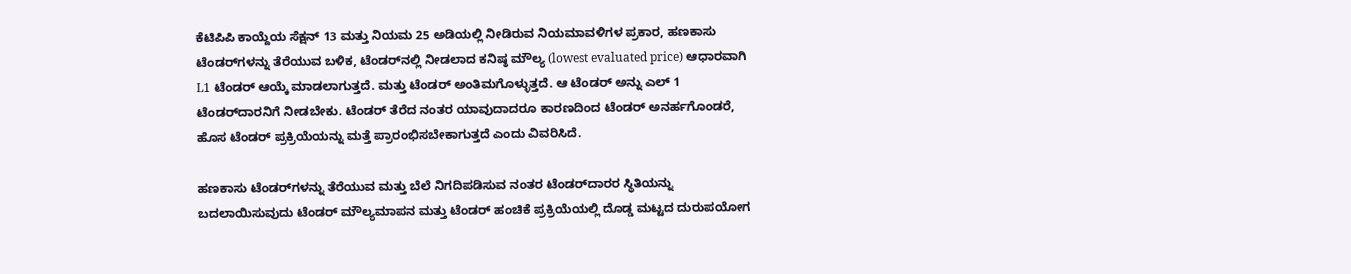ಕೆಟಿಪಿಪಿ ಕಾಯ್ದೆಯ ಸೆಕ್ಷನ್ 13 ಮತ್ತು ನಿಯಮ 25 ಅಡಿಯಲ್ಲಿ ನೀಡಿರುವ ನಿಯಮಾವಳಿಗಳ ಪ್ರಕಾರ, ಹಣಕಾಸು ಟೆಂಡರ್‌ಗಳನ್ನು ತೆರೆಯುವ ಬಳಿಕ, ಟೆಂಡರ್‌ನಲ್ಲಿ ನೀಡಲಾದ ಕನಿಷ್ಠ ಮೌಲ್ಯ (lowest evaluated price) ಆಧಾರವಾಗಿ L1 ಟೆಂಡರ್ ಆಯ್ಕೆ ಮಾಡಲಾಗುತ್ತದೆ. ಮತ್ತು ಟೆಂಡರ್ ಅಂತಿಮಗೊಳ್ಳುತ್ತದೆ. ಆ ಟೆಂಡರ್ ಅನ್ನು ಎಲ್ 1 ಟೆಂಡರ್‌ದಾರನಿಗೆ ನೀಡಬೇಕು. ಟೆಂಡರ್ ತೆರೆದ ನಂತರ ಯಾವುದಾದರೂ ಕಾರಣದಿಂದ ಟೆಂಡರ್ ಅನರ್ಹಗೊಂಡರೆ, ಹೊಸ ಟೆಂಡರ್ ಪ್ರಕ್ರಿಯೆಯನ್ನು ಮತ್ತೆ ಪ್ರಾರಂಭಿಸಬೇಕಾಗುತ್ತದೆ ಎಂದು ವಿವರಿಸಿದೆ.

ಹಣಕಾಸು ಟೆಂಡರ್‌ಗಳನ್ನು ತೆರೆಯುವ ಮತ್ತು ಬೆಲೆ ನಿಗದಿಪಡಿಸುವ ನಂತರ ಟೆಂಡರ್‌ದಾರರ ಸ್ಥಿತಿಯನ್ನು ಬದಲಾಯಿಸುವುದು ಟೆಂಡರ್ ಮೌಲ್ಯಮಾಪನ ಮತ್ತು ಟೆಂಡರ್ ಹಂಚಿಕೆ ಪ್ರಕ್ರಿಯೆಯಲ್ಲಿ ದೊಡ್ಡ ಮಟ್ಟದ ದುರುಪಯೋಗ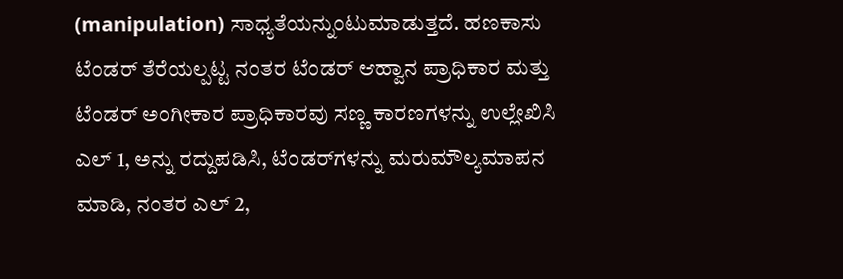(manipulation) ಸಾಧ್ಯತೆಯನ್ನುಂಟುಮಾಡುತ್ತದೆ. ಹಣಕಾಸು ಟೆಂಡರ್ ತೆರೆಯಲ್ಪಟ್ಟ ನಂತರ ಟೆಂಡರ್ ಆಹ್ವಾನ ಪ್ರಾಧಿಕಾರ ಮತ್ತು ಟೆಂಡರ್ ಅಂಗೀಕಾರ ಪ್ರಾಧಿಕಾರವು ಸಣ್ಣ ಕಾರಣಗಳನ್ನು ಉಲ್ಲೇಖಿಸಿ ಎಲ್ 1, ಅನ್ನು ರದ್ದುಪಡಿಸಿ, ಟೆಂಡರ್‌ಗಳನ್ನು ಮರುಮೌಲ್ಯಮಾಪನ ಮಾಡಿ, ನಂತರ ಎಲ್ 2,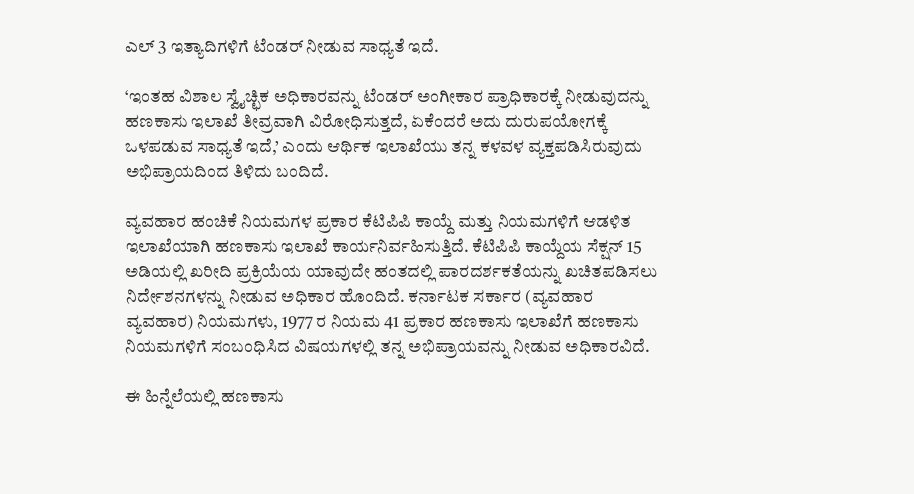ಎಲ್ 3 ಇತ್ಯಾದಿಗಳಿಗೆ ಟೆಂಡರ್ ನೀಡುವ ಸಾಧ್ಯತೆ ಇದೆ.

‘ಇಂತಹ ವಿಶಾಲ ಸ್ವೈಚ್ಛಿಕ ಅಧಿಕಾರವನ್ನು ಟೆಂಡರ್ ಅಂಗೀಕಾರ ಪ್ರಾಧಿಕಾರಕ್ಕೆ ನೀಡುವುದನ್ನು ಹಣಕಾಸು ಇಲಾಖೆ ತೀವ್ರವಾಗಿ ವಿರೋಧಿಸುತ್ತದೆ, ಏಕೆಂದರೆ ಅದು ದುರುಪಯೋಗಕ್ಕೆ ಒಳಪಡುವ ಸಾಧ್ಯತೆ ಇದೆ,’ ಎಂದು ಆರ್ಥಿಕ ಇಲಾಖೆಯು ತನ್ನ ಕಳವಳ ವ್ಯಕ್ತಪಡಿಸಿರುವುದು ಅಭಿಪ್ರಾಯದಿಂದ ತಿಳಿದು ಬಂದಿದೆ.

ವ್ಯವಹಾರ ಹಂಚಿಕೆ ನಿಯಮಗಳ ಪ್ರಕಾರ ಕೆಟಿಪಿಪಿ ಕಾಯ್ದೆ ಮತ್ತು ನಿಯಮಗಳಿಗೆ ಆಡಳಿತ ಇಲಾಖೆಯಾಗಿ ಹಣಕಾಸು ಇಲಾಖೆ ಕಾರ್ಯನಿರ್ವಹಿಸುತ್ತಿದೆ. ಕೆಟಿಪಿಪಿ ಕಾಯ್ದೆಯ ಸೆಕ್ಷನ್ 15 ಅಡಿಯಲ್ಲಿ ಖರೀದಿ ಪ್ರಕ್ರಿಯೆಯ ಯಾವುದೇ ಹಂತದಲ್ಲಿ ಪಾರದರ್ಶಕತೆಯನ್ನು ಖಚಿತಪಡಿಸಲು ನಿರ್ದೇಶನಗಳನ್ನು ನೀಡುವ ಅಧಿಕಾರ ಹೊಂದಿದೆ. ಕರ್ನಾಟಕ ಸರ್ಕಾರ (ವ್ಯವಹಾರ ವ್ಯವಹಾರ) ನಿಯಮಗಳು, 1977 ರ ನಿಯಮ 41 ಪ್ರಕಾರ ಹಣಕಾಸು ಇಲಾಖೆಗೆ ಹಣಕಾಸು ನಿಯಮಗಳಿಗೆ ಸಂಬಂಧಿಸಿದ ವಿಷಯಗಳಲ್ಲಿ ತನ್ನ ಅಭಿಪ್ರಾಯವನ್ನು ನೀಡುವ ಅಧಿಕಾರವಿದೆ.

ಈ ಹಿನ್ನೆಲೆಯಲ್ಲಿ ಹಣಕಾಸು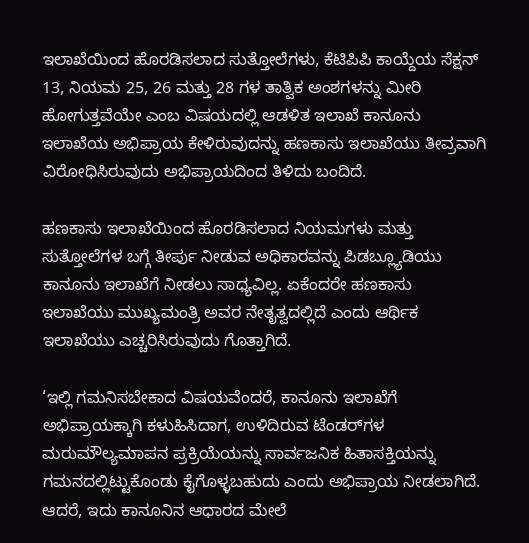ಇಲಾಖೆಯಿಂದ ಹೊರಡಿಸಲಾದ ಸುತ್ತೋಲೆಗಳು, ಕೆಟಿಪಿಪಿ ಕಾಯ್ದೆಯ ಸೆಕ್ಷನ್ 13, ನಿಯಮ 25, 26 ಮತ್ತು 28 ಗಳ ತಾತ್ವಿಕ ಅಂಶಗಳನ್ನು ಮೀರಿ ಹೋಗುತ್ತವೆಯೇ ಎಂಬ ವಿಷಯದಲ್ಲಿ ಆಡಳಿತ ಇಲಾಖೆ ಕಾನೂನು ಇಲಾಖೆಯ ಅಭಿಪ್ರಾಯ ಕೇಳಿರುವುದನ್ನು ಹಣಕಾಸು ಇಲಾಖೆಯು ತೀವ್ರವಾಗಿ ವಿರೋಧಿಸಿರುವುದು ಅಭಿಪ್ರಾಯದಿಂದ ತಿಳಿದು ಬಂದಿದೆ.

ಹಣಕಾಸು ಇಲಾಖೆಯಿಂದ ಹೊರಡಿಸಲಾದ ನಿಯಮಗಳು ಮತ್ತು ಸುತ್ತೋಲೆಗಳ ಬಗ್ಗೆ ತೀರ್ಪು ನೀಡುವ ಅಧಿಕಾರವನ್ನು ಪಿಡಬ್ಲ್ಯೂಡಿಯು ಕಾನೂನು ಇಲಾಖೆಗೆ ನೀಡಲು ಸಾಧ್ಯವಿಲ್ಲ. ಏಕೆಂದರೇ ಹಣಕಾಸು ಇಲಾಖೆಯು ಮುಖ್ಯಮಂತ್ರಿ ಅವರ ನೇತೃತ್ವದಲ್ಲಿದೆ ಎಂದು ಆರ್ಥಿಕ ಇಲಾಖೆಯು ಎಚ್ಚರಿಸಿರುವುದು ಗೊತ್ತಾಗಿದೆ.

‘ಇಲ್ಲಿ ಗಮನಿಸಬೇಕಾದ ವಿಷಯವೆಂದರೆ, ಕಾನೂನು ಇಲಾಖೆಗೆ ಅಭಿಪ್ರಾಯಕ್ಕಾಗಿ ಕಳುಹಿಸಿದಾಗ, ಉಳಿದಿರುವ ಟೆಂಡರ್‌ಗಳ ಮರುಮೌಲ್ಯಮಾಪನ ಪ್ರಕ್ರಿಯೆಯನ್ನು ಸಾರ್ವಜನಿಕ ಹಿತಾಸಕ್ತಿಯನ್ನು ಗಮನದಲ್ಲಿಟ್ಟುಕೊಂಡು ಕೈಗೊಳ್ಳಬಹುದು ಎಂದು ಅಭಿಪ್ರಾಯ ನೀಡಲಾಗಿದೆ. ಆದರೆ, ಇದು ಕಾನೂನಿನ ಆಧಾರದ ಮೇಲೆ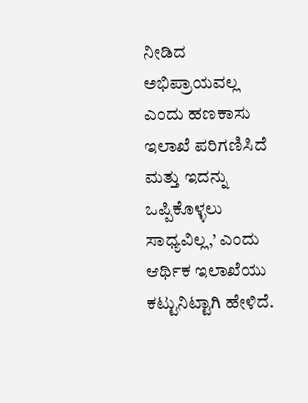ನೀಡಿದ ಅಭಿಪ್ರಾಯವಲ್ಲ ಎಂದು ಹಣಕಾಸು ಇಲಾಖೆ ಪರಿಗಣಿಸಿದೆ ಮತ್ತು ಇದನ್ನು ಒಪ್ಪಿಕೊಳ್ಳಲು ಸಾಧ್ಯವಿಲ್ಲ,’ ಎಂದು ಆರ್ಥಿಕ ಇಲಾಖೆಯು ಕಟ್ಟುನಿಟ್ಟಾಗಿ ಹೇಳಿದೆ.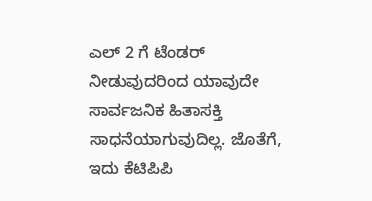ಎಲ್ 2 ಗೆ ಟೆಂಡರ್ ನೀಡುವುದರಿಂದ ಯಾವುದೇ ಸಾರ್ವಜನಿಕ ಹಿತಾಸಕ್ತಿ ಸಾಧನೆಯಾಗುವುದಿಲ್ಲ. ಜೊತೆಗೆ, ಇದು ಕೆಟಿಪಿಪಿ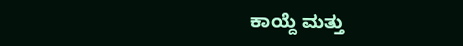ಕಾಯ್ದೆ ಮತ್ತು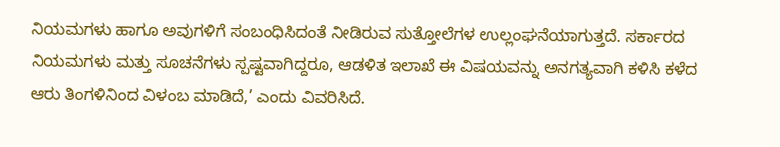ನಿಯಮಗಳು ಹಾಗೂ ಅವುಗಳಿಗೆ ಸಂಬಂಧಿಸಿದಂತೆ ನೀಡಿರುವ ಸುತ್ತೋಲೆಗಳ ಉಲ್ಲಂಘನೆಯಾಗುತ್ತದೆ. ಸರ್ಕಾರದ ನಿಯಮಗಳು ಮತ್ತು ಸೂಚನೆಗಳು ಸ್ಪಷ್ಟವಾಗಿದ್ದರೂ, ಆಡಳಿತ ಇಲಾಖೆ ಈ ವಿಷಯವನ್ನು ಅನಗತ್ಯವಾಗಿ ಕಳಿಸಿ ಕಳೆದ ಆರು ತಿಂಗಳಿನಿಂದ ವಿಳಂಬ ಮಾಡಿದೆ,’ ಎಂದು ವಿವರಿಸಿದೆ.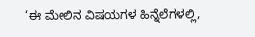‘ಈ ಮೇಲಿನ ವಿಷಯಗಳ ಹಿನ್ನೆಲೆಗಳಲ್ಲಿ,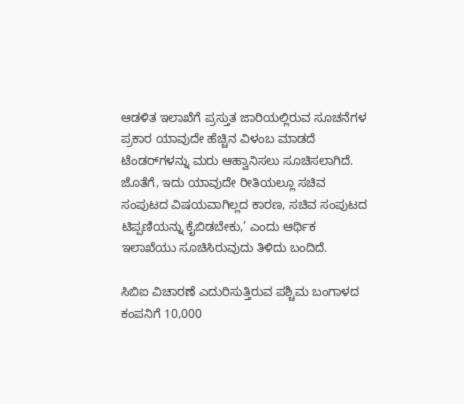ಆಡಳಿತ ಇಲಾಖೆಗೆ ಪ್ರಸ್ತುತ ಜಾರಿಯಲ್ಲಿರುವ ಸೂಚನೆಗಳ ಪ್ರಕಾರ ಯಾವುದೇ ಹೆಚ್ಚಿನ ವಿಳಂಬ ಮಾಡದೆ ಟೆಂಡರ್‌ಗಳನ್ನು ಮರು ಆಹ್ವಾನಿಸಲು ಸೂಚಿಸಲಾಗಿದೆ. ಜೊತೆಗೆ, ಇದು ಯಾವುದೇ ರೀತಿಯಲ್ಲೂ ಸಚಿವ ಸಂಪುಟದ ವಿಷಯವಾಗಿಲ್ಲದ ಕಾರಣ, ಸಚಿವ ಸಂಪುಟದ ಟಿಪ್ಪಣಿಯನ್ನು ಕೈಬಿಡಬೇಕು,’ ಎಂದು ಆರ್ಥಿಕ ಇಲಾಖೆಯು ಸೂಚಿಸಿರುವುದು ತಿಳಿದು ಬಂದಿದೆ.

ಸಿಬಿಐ ವಿಚಾರಣೆ ಎದುರಿಸುತ್ತಿರುವ ಪಶ್ಚಿಮ ಬಂಗಾಳದ ಕಂಪನಿಗೆ 10,000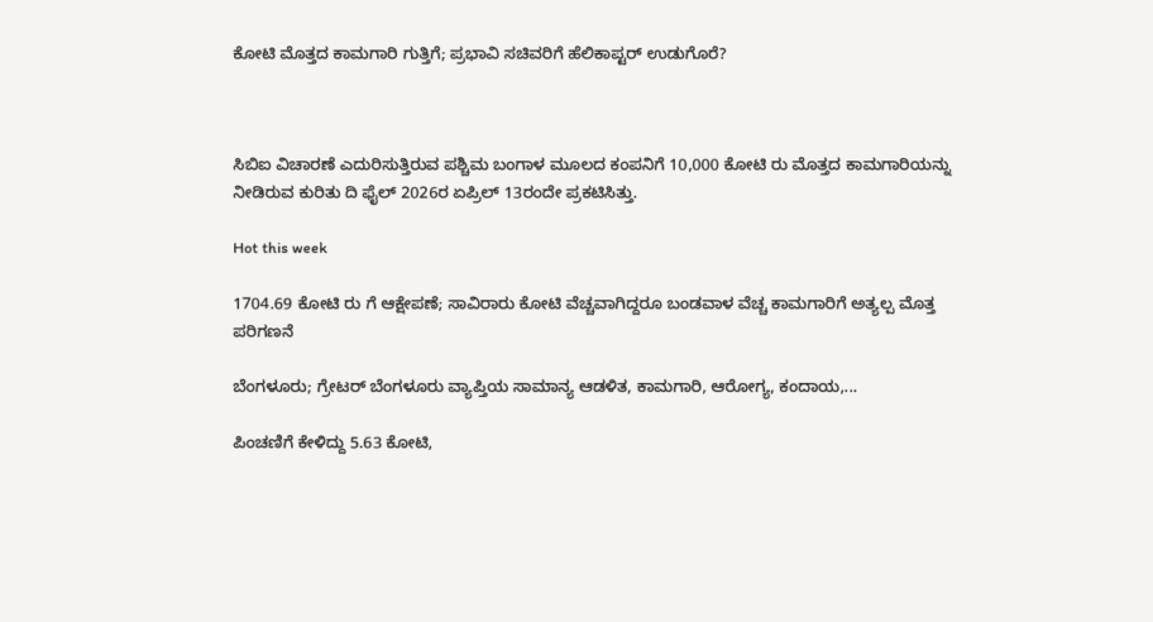ಕೋಟಿ ಮೊತ್ತದ ಕಾಮಗಾರಿ ಗುತ್ತಿಗೆ; ಪ್ರಭಾವಿ ಸಚಿವರಿಗೆ ಹೆಲಿಕಾಪ್ಟರ್ ಉಡುಗೊರೆ?



ಸಿಬಿಐ ವಿಚಾರಣೆ ಎದುರಿಸುತ್ತಿರುವ ಪಶ್ಚಿಮ ಬಂಗಾಳ ಮೂಲದ ಕಂಪನಿಗೆ 10,000 ಕೋಟಿ ರು ಮೊತ್ತದ ಕಾಮಗಾರಿಯನ್ನು ನೀಡಿರುವ ಕುರಿತು ದಿ ಫೈಲ್‌ 2026ರ ಏಪ್ರಿಲ್‌ 13ರಂದೇ ಪ್ರಕಟಿಸಿತ್ತು.

Hot this week

1704.69 ಕೋಟಿ ರು ಗೆ ಆಕ್ಷೇಪಣೆ; ಸಾವಿರಾರು ಕೋಟಿ ವೆಚ್ಚವಾಗಿದ್ದರೂ ಬಂಡವಾಳ ವೆಚ್ಚ ಕಾಮಗಾರಿಗೆ ಅತ್ಯಲ್ಪ ಮೊತ್ತ ಪರಿಗಣನೆ

ಬೆಂಗಳೂರು; ಗ್ರೇಟರ್ ಬೆಂಗಳೂರು ವ್ಯಾಪ್ತಿಯ ಸಾಮಾನ್ಯ ಆಡಳಿತ, ಕಾಮಗಾರಿ, ಆರೋಗ್ಯ, ಕಂದಾಯ,...

ಪಿಂಚಣಿಗೆ ಕೇಳಿದ್ದು 5.63 ಕೋಟಿ,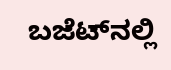ಬಜೆಟ್‌ನಲ್ಲಿ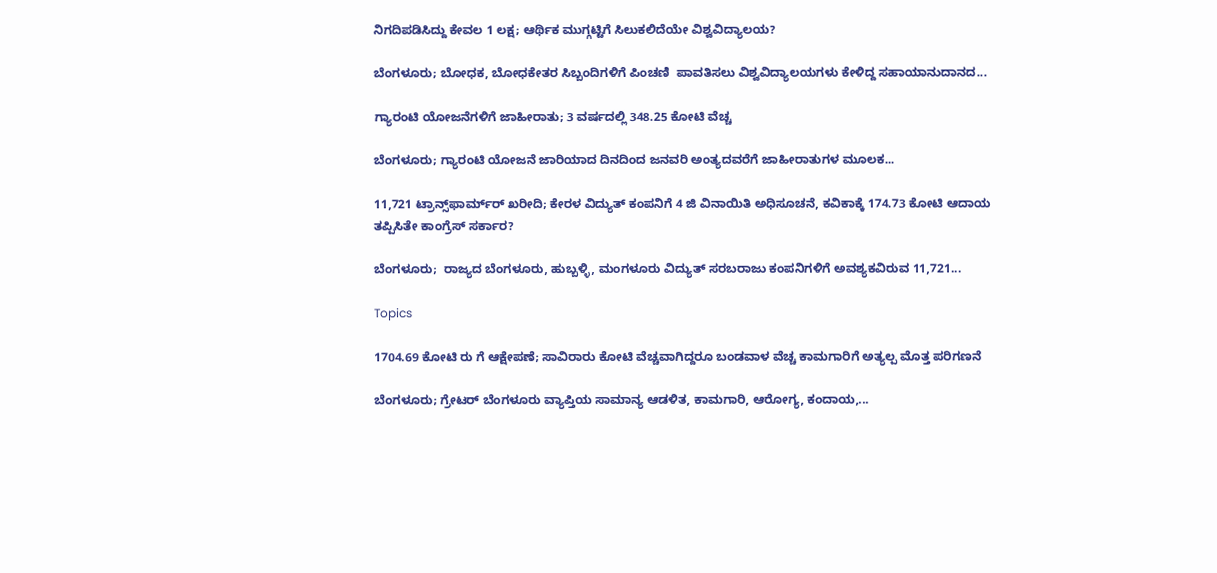ನಿಗದಿಪಡಿಸಿದ್ದು ಕೇವಲ 1 ಲಕ್ಷ; ಆರ್ಥಿಕ ಮುಗ್ಗಟ್ಟಿಗೆ ಸಿಲುಕಲಿದೆಯೇ ವಿಶ್ವವಿದ್ಯಾಲಯ?

ಬೆಂಗಳೂರು; ಬೋಧಕ, ಬೋಧಕೇತರ ಸಿಬ್ಬಂದಿಗಳಿಗೆ ಪಿಂಚಣಿ  ಪಾವತಿಸಲು ವಿಶ್ವವಿದ್ಯಾಲಯಗಳು ಕೇಳಿದ್ದ ಸಹಾಯಾನುದಾನದ...

ಗ್ಯಾರಂಟಿ ಯೋಜನೆಗಳಿಗೆ ಜಾಹೀರಾತು; 3 ವರ್ಷದಲ್ಲಿ 348.25 ಕೋಟಿ ವೆಚ್ಚ

ಬೆಂಗಳೂರು; ಗ್ಯಾರಂಟಿ ಯೋಜನೆ ಜಾರಿಯಾದ ದಿನದಿಂದ ಜನವರಿ ಅಂತ್ಯದವರೆಗೆ ಜಾಹೀರಾತುಗಳ ಮೂಲಕ...

11,721 ಟ್ರಾನ್ಸ್‌ಫಾರ್ಮ್‌ರ್ ಖರೀದಿ; ಕೇರಳ ವಿದ್ಯುತ್ ಕಂಪನಿಗೆ 4 ಜಿ ವಿನಾಯಿತಿ ಅಧಿಸೂಚನೆ, ಕವಿಕಾಕ್ಕೆ 174.73 ಕೋಟಿ ಆದಾಯ ತಪ್ಪಿಸಿತೇ ಕಾಂಗ್ರೆಸ್ ಸರ್ಕಾರ?

ಬೆಂಗಳೂರು;  ರಾಜ್ಯದ ಬೆಂಗಳೂರು, ಹುಬ್ಬಳ್ಳಿ, ಮಂಗಳೂರು ವಿದ್ಯುತ್ ಸರಬರಾಜು ಕಂಪನಿಗಳಿಗೆ ಅವಶ್ಯಕವಿರುವ 11,721...

Topics

1704.69 ಕೋಟಿ ರು ಗೆ ಆಕ್ಷೇಪಣೆ; ಸಾವಿರಾರು ಕೋಟಿ ವೆಚ್ಚವಾಗಿದ್ದರೂ ಬಂಡವಾಳ ವೆಚ್ಚ ಕಾಮಗಾರಿಗೆ ಅತ್ಯಲ್ಪ ಮೊತ್ತ ಪರಿಗಣನೆ

ಬೆಂಗಳೂರು; ಗ್ರೇಟರ್ ಬೆಂಗಳೂರು ವ್ಯಾಪ್ತಿಯ ಸಾಮಾನ್ಯ ಆಡಳಿತ, ಕಾಮಗಾರಿ, ಆರೋಗ್ಯ, ಕಂದಾಯ,...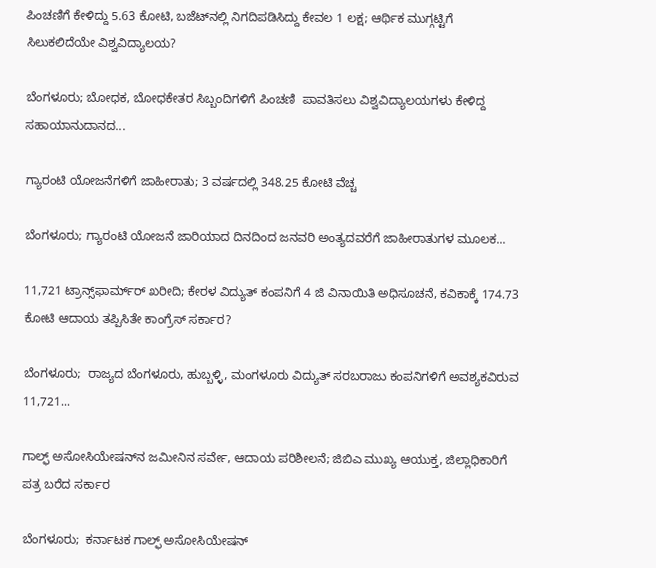ಪಿಂಚಣಿಗೆ ಕೇಳಿದ್ದು 5.63 ಕೋಟಿ, ಬಜೆಟ್‌ನಲ್ಲಿ ನಿಗದಿಪಡಿಸಿದ್ದು ಕೇವಲ 1 ಲಕ್ಷ; ಆರ್ಥಿಕ ಮುಗ್ಗಟ್ಟಿಗೆ ಸಿಲುಕಲಿದೆಯೇ ವಿಶ್ವವಿದ್ಯಾಲಯ?

ಬೆಂಗಳೂರು; ಬೋಧಕ, ಬೋಧಕೇತರ ಸಿಬ್ಬಂದಿಗಳಿಗೆ ಪಿಂಚಣಿ  ಪಾವತಿಸಲು ವಿಶ್ವವಿದ್ಯಾಲಯಗಳು ಕೇಳಿದ್ದ ಸಹಾಯಾನುದಾನದ...

ಗ್ಯಾರಂಟಿ ಯೋಜನೆಗಳಿಗೆ ಜಾಹೀರಾತು; 3 ವರ್ಷದಲ್ಲಿ 348.25 ಕೋಟಿ ವೆಚ್ಚ

ಬೆಂಗಳೂರು; ಗ್ಯಾರಂಟಿ ಯೋಜನೆ ಜಾರಿಯಾದ ದಿನದಿಂದ ಜನವರಿ ಅಂತ್ಯದವರೆಗೆ ಜಾಹೀರಾತುಗಳ ಮೂಲಕ...

11,721 ಟ್ರಾನ್ಸ್‌ಫಾರ್ಮ್‌ರ್ ಖರೀದಿ; ಕೇರಳ ವಿದ್ಯುತ್ ಕಂಪನಿಗೆ 4 ಜಿ ವಿನಾಯಿತಿ ಅಧಿಸೂಚನೆ, ಕವಿಕಾಕ್ಕೆ 174.73 ಕೋಟಿ ಆದಾಯ ತಪ್ಪಿಸಿತೇ ಕಾಂಗ್ರೆಸ್ ಸರ್ಕಾರ?

ಬೆಂಗಳೂರು;  ರಾಜ್ಯದ ಬೆಂಗಳೂರು, ಹುಬ್ಬಳ್ಳಿ, ಮಂಗಳೂರು ವಿದ್ಯುತ್ ಸರಬರಾಜು ಕಂಪನಿಗಳಿಗೆ ಅವಶ್ಯಕವಿರುವ 11,721...

ಗಾಲ್ಫ್‌ ಅಸೋಸಿಯೇಷನ್‌ನ ಜಮೀನಿನ ಸರ್ವೇ, ಆದಾಯ ಪರಿಶೀಲನೆ; ಜಿಬಿಎ ಮುಖ್ಯ ಆಯುಕ್ತ, ಜಿಲ್ಲಾಧಿಕಾರಿಗೆ ಪತ್ರ ಬರೆದ ಸರ್ಕಾರ

ಬೆಂಗಳೂರು;  ಕರ್ನಾಟಕ ಗಾಲ್ಫ್‌ ಅಸೋಸಿಯೇಷನ್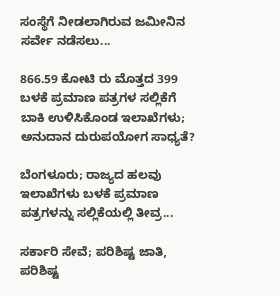ಸಂಸ್ಥೆಗೆ ನೀಡಲಾಗಿರುವ ಜಮೀನಿನ ಸರ್ವೇ ನಡೆಸಲು...

866.59 ಕೋಟಿ ರು ಮೊತ್ತದ 399 ಬಳಕೆ ಪ್ರಮಾಣ ಪತ್ರಗಳ ಸಲ್ಲಿಕೆಗೆ ಬಾಕಿ ಉಳಿಸಿಕೊಂಡ ಇಲಾಖೆಗಳು; ಅನುದಾನ ದುರುಪಯೋಗ ಸಾಧ್ಯತೆ?

ಬೆಂಗಳೂರು; ರಾಜ್ಯದ ಹಲವು ಇಲಾಖೆಗಳು ಬಳಕೆ ಪ್ರಮಾಣ ಪತ್ರಗಳನ್ನು ಸಲ್ಲಿಕೆಯಲ್ಲಿ ತೀವ್ರ...

ಸರ್ಕಾರಿ ಸೇವೆ; ಪರಿಶಿಷ್ಟ ಜಾತಿ, ಪರಿಶಿಷ್ಟ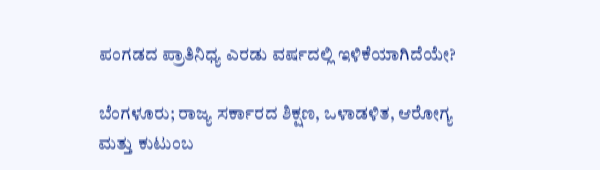ಪಂಗಡದ ಪ್ರಾತಿನಿಧ್ಯ ಎರಡು ವರ್ಷದಲ್ಲಿ ಇಳಿಕೆಯಾಗಿದೆಯೇ?

ಬೆಂಗಳೂರು; ರಾಜ್ಯ ಸರ್ಕಾರದ ಶಿಕ್ಷಣ, ಒಳಾಡಳಿತ, ಆರೋಗ್ಯ ಮತ್ತು ಕುಟುಂಬ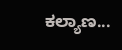ಕಲ್ಯಾಣ...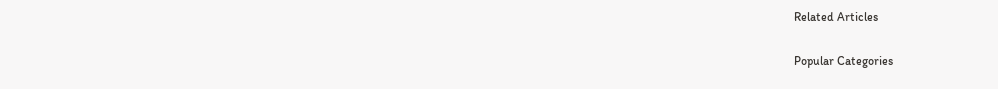Related Articles

Popular Categories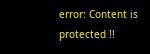error: Content is protected !!